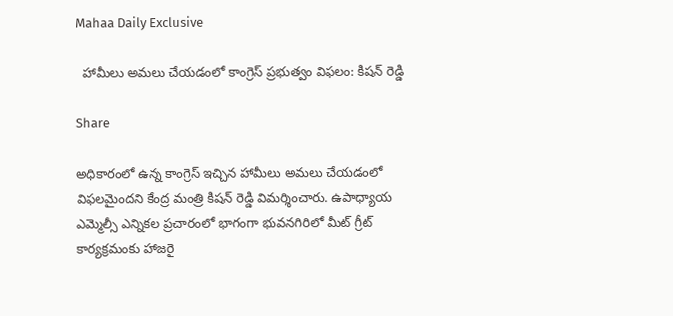Mahaa Daily Exclusive

  హామీలు అమలు చేయడంలో కాంగ్రెస్ ప్రభుత్వం విఫలం: కిషన్ రెడ్డి

Share

అధికారంలో ఉన్న కాంగ్రెస్ ఇచ్చిన హామీలు అమలు చేయడంలో విఫలమైందని కేంద్ర మంత్రి కిషన్ రెడ్డి విమర్శించారు. ఉపాధ్యాయ ఎమ్మెల్సీ ఎన్నికల ప్రచారంలో భాగంగా భువనగిరిలో మీట్ గ్రీట్ కార్యక్రమంకు హాజరై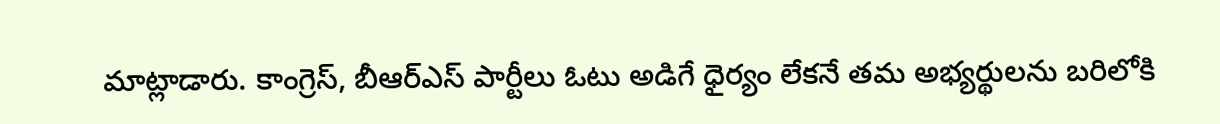మాట్లాడారు. కాంగ్రెస్, బీఆర్ఎస్ పార్టీలు ఓటు అడిగే ధైర్యం లేకనే తమ అభ్యర్థులను బరిలోకి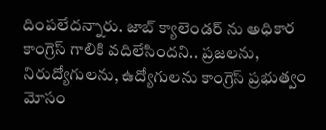దింపలేదన్నారు. జాబ్ క్యాలెండర్ ను అధికార కాంగ్రెస్ గాలికి వదిలేసిందని.. ప్రజలను, నిరుద్యోగులను, ఉద్యోగులను కాంగ్రెస్ ప్రభుత్వం మోసం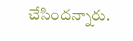చేసిందన్నారు.